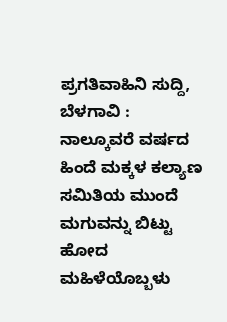ಪ್ರಗತಿವಾಹಿನಿ ಸುದ್ದಿ, ಬೆಳಗಾವಿ : ನಾಲ್ಕೂವರೆ ವರ್ಷದ ಹಿಂದೆ ಮಕ್ಕಳ ಕಲ್ಯಾಣ ಸಮಿತಿಯ ಮುಂದೆ ಮಗುವನ್ನು ಬಿಟ್ಟು ಹೋದ ಮಹಿಳೆಯೊಬ್ಬಳು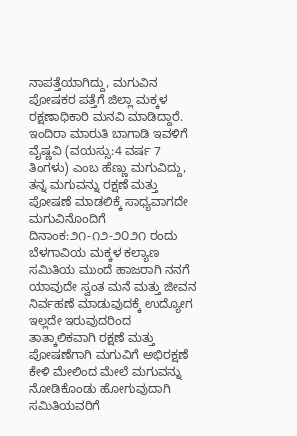ನಾಪತ್ತೆಯಾಗಿದ್ದು, ಮಗುವಿನ ಪೋಷಕರ ಪತ್ತೆಗೆ ಜಿಲ್ಲಾ ಮಕ್ಕಳ ರಕ್ಷಣಾಧಿಕಾರಿ ಮನವಿ ಮಾಡಿದ್ದಾರೆ.
ಇಂದಿರಾ ಮಾರುತಿ ಬಾಗಾಡಿ ಇವಳಿಗೆ ವೈಷ್ಣವಿ (ವಯಸ್ಸು:4 ವರ್ಷ 7 ತಿಂಗಳು) ಎಂಬ ಹೆಣ್ಣು ಮಗುವಿದ್ದು, ತನ್ನ ಮಗುವನ್ನು ರಕ್ಷಣೆ ಮತ್ತು ಪೋಷಣೆ ಮಾಡಲಿಕ್ಕೆ ಸಾಧ್ಯವಾಗದೇ ಮಗುವಿನೊಂದಿಗೆ ದಿನಾಂಕ:೨೧-೧೨-೨೦೨೧ ರಂದು ಬೆಳಗಾವಿಯ ಮಕ್ಕಳ ಕಲ್ಯಾಣ ಸಮಿತಿಯ ಮುಂದೆ ಹಾಜರಾಗಿ ನನಗೆ ಯಾವುದೇ ಸ್ವಂತ ಮನೆ ಮತ್ತು ಜೀವನ ನಿರ್ವಹಣೆ ಮಾಡುವುದಕ್ಕೆ ಉದ್ಯೋಗ ಇಲ್ಲದೇ ಇರುವುದರಿಂದ ತಾತ್ಕಾಲಿಕವಾಗಿ ರಕ್ಷಣೆ ಮತ್ತು ಪೋಷಣೆಗಾಗಿ ಮಗುವಿಗೆ ಅಭಿರಕ್ಷಣೆ ಕೇಳಿ ಮೇಲಿಂದ ಮೇಲೆ ಮಗುವನ್ನು ನೋಡಿಕೊಂಡು ಹೋಗುವುದಾಗಿ ಸಮಿತಿಯವರಿಗೆ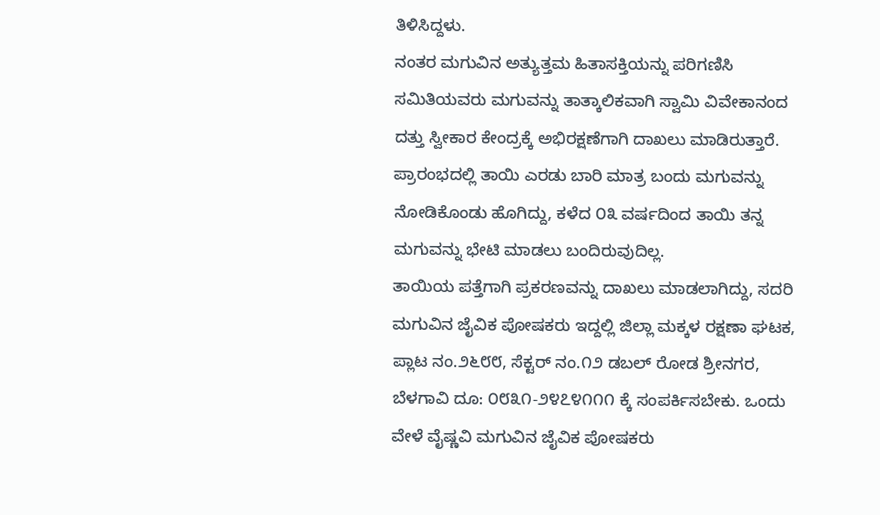ತಿಳಿಸಿದ್ದಳು.
ನಂತರ ಮಗುವಿನ ಅತ್ಯುತ್ತಮ ಹಿತಾಸಕ್ತಿಯನ್ನು ಪರಿಗಣಿಸಿ ಸಮಿತಿಯವರು ಮಗುವನ್ನು ತಾತ್ಕಾಲಿಕವಾಗಿ ಸ್ವಾಮಿ ವಿವೇಕಾನಂದ ದತ್ತು ಸ್ವೀಕಾರ ಕೇಂದ್ರಕ್ಕೆ ಅಭಿರಕ್ಷಣೆಗಾಗಿ ದಾಖಲು ಮಾಡಿರುತ್ತಾರೆ. ಪ್ರಾರಂಭದಲ್ಲಿ ತಾಯಿ ಎರಡು ಬಾರಿ ಮಾತ್ರ ಬಂದು ಮಗುವನ್ನು ನೋಡಿಕೊಂಡು ಹೊಗಿದ್ದು, ಕಳೆದ ೦೩ ವರ್ಷದಿಂದ ತಾಯಿ ತನ್ನ ಮಗುವನ್ನು ಭೇಟಿ ಮಾಡಲು ಬಂದಿರುವುದಿಲ್ಲ.
ತಾಯಿಯ ಪತ್ತೆಗಾಗಿ ಪ್ರಕರಣವನ್ನು ದಾಖಲು ಮಾಡಲಾಗಿದ್ದು, ಸದರಿ ಮಗುವಿನ ಜೈವಿಕ ಪೋಷಕರು ಇದ್ದಲ್ಲಿ ಜಿಲ್ಲಾ ಮಕ್ಕಳ ರಕ್ಷಣಾ ಘಟಕ, ಪ್ಲಾಟ ನಂ.೨೬೮೮, ಸೆಕ್ಟರ್ ನಂ.೧೨ ಡಬಲ್ ರೋಡ ಶ್ರೀನಗರ, ಬೆಳಗಾವಿ ದೂ: ೦೮೩೧-೨೪೭೪೧೧೧ ಕ್ಕೆ ಸಂಪರ್ಕಿಸಬೇಕು. ಒಂದು ವೇಳೆ ವೈಷ್ಣವಿ ಮಗುವಿನ ಜೈವಿಕ ಪೋಷಕರು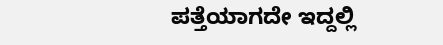ಪತ್ತೆಯಾಗದೇ ಇದ್ದಲ್ಲಿ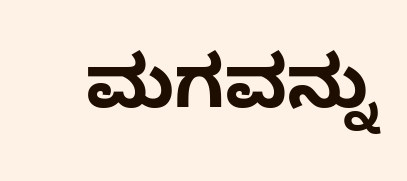ಮಗವನ್ನು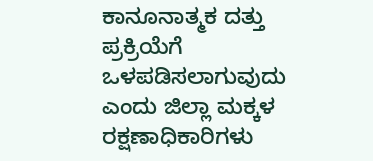ಕಾನೂನಾತ್ಮಕ ದತ್ತು ಪ್ರಕ್ರಿಯೆಗೆ ಒಳಪಡಿಸಲಾಗುವುದು ಎಂದು ಜಿಲ್ಲಾ ಮಕ್ಕಳ ರಕ್ಷಣಾಧಿಕಾರಿಗಳು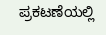ಪ್ರಕಟಣೆಯಲ್ಲಿ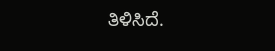ತಿಳಿಸಿದೆ.